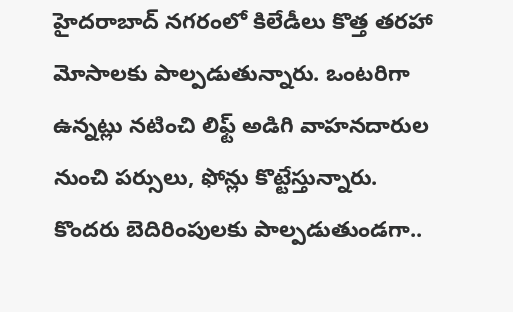హైదరాబాద్ నగరంలో కిలేడీలు కొత్త తరహా మోసాలకు పాల్పడుతున్నారు. ఒంటరిగా ఉన్నట్లు నటించి లిఫ్ట్ అడిగి వాహనదారుల నుంచి పర్సులు, ఫోన్లు కొట్టేస్తున్నారు. కొందరు బెదిరింపులకు పాల్పడుతుండగా..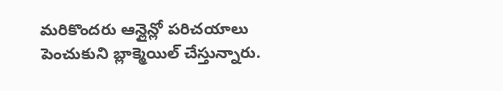మరికొందరు ఆన్లైన్లో పరిచయాలు పెంచుకుని బ్లాక్మెయిల్ చేస్తున్నారు.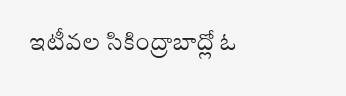ఇటీవల సికింద్రాబాద్లో ఓ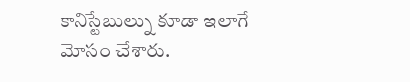కానిస్టేబుల్ను కూడా ఇలాగే మోసం చేశారు.